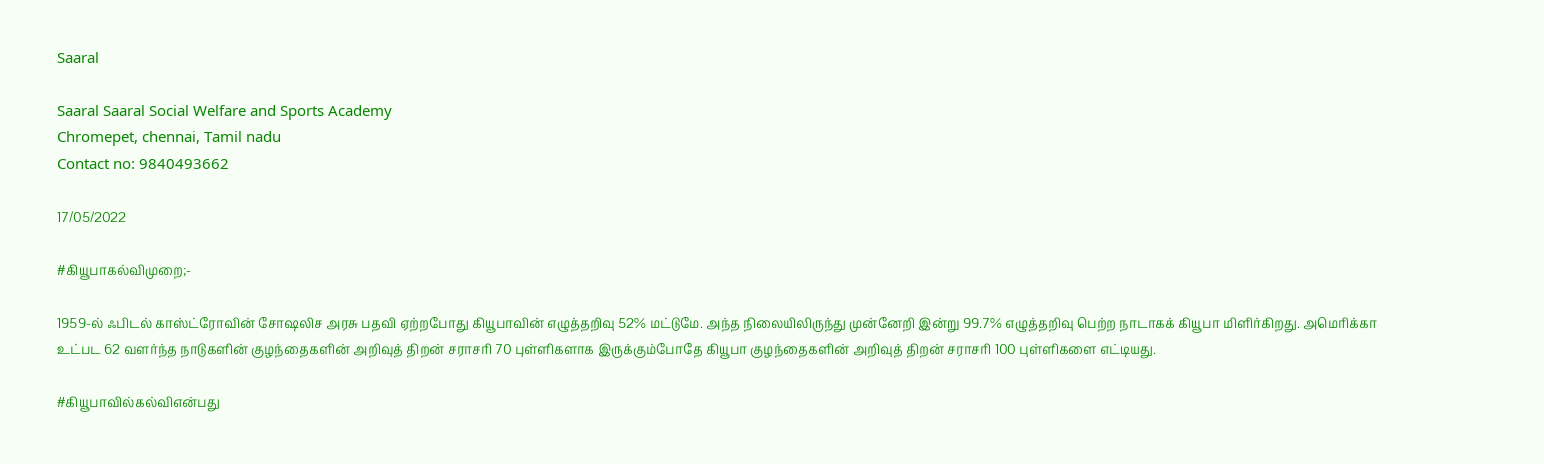Saaral

Saaral Saaral Social Welfare and Sports Academy
Chromepet, chennai, Tamil nadu
Contact no: 9840493662

17/05/2022

#கியூபாகல்விமுறை;-

1959-ல் ஃபிடல் காஸ்ட்ரோவின் சோஷலிச அரசு பதவி ஏற்றபோது கியூபாவின் எழுத்தறிவு 52% மட்டுமே. அந்த நிலையிலிருந்து முன்னேறி இன்று 99.7% எழுத்தறிவு பெற்ற நாடாகக் கியூபா மிளிர்கிறது. அமெரிக்கா உட்பட 62 வளர்ந்த நாடுகளின் குழந்தைகளின் அறிவுத் திறன் சராசரி 70 புள்ளிகளாக இருக்கும்போதே கியூபா குழந்தைகளின் அறிவுத் திறன் சராசரி 100 புள்ளிகளை எட்டியது.

#கியூபாவில்கல்விஎன்பது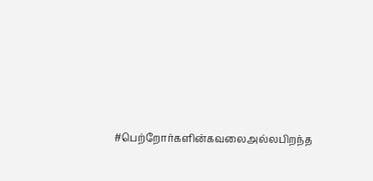#பெற்றோர்களின்கவலைஅல்லபிறந்த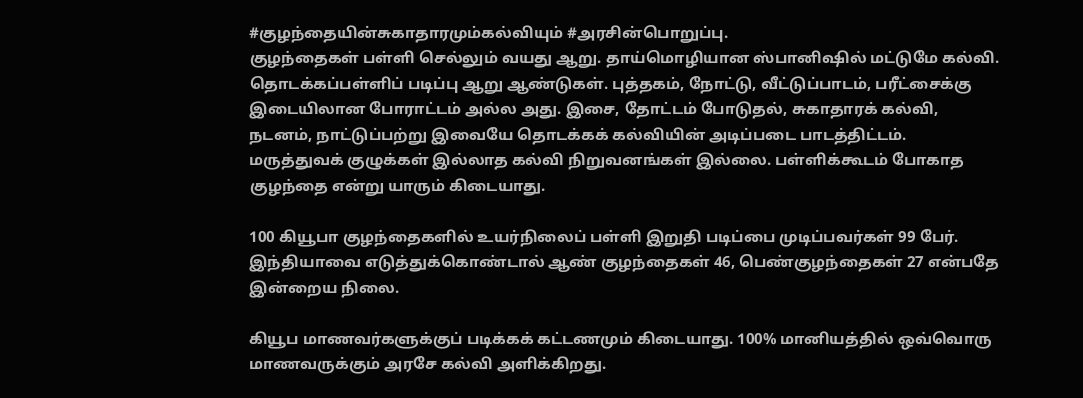#குழந்தையின்சுகாதாரமும்கல்வியும் #அரசின்பொறுப்பு.
குழந்தைகள் பள்ளி செல்லும் வயது ஆறு. தாய்மொழியான ஸ்பானிஷில் மட்டுமே கல்வி. தொடக்கப்பள்ளிப் படிப்பு ஆறு ஆண்டுகள். புத்தகம், நோட்டு, வீட்டுப்பாடம், பரீட்சைக்கு இடையிலான போராட்டம் அல்ல அது. இசை, தோட்டம் போடுதல், சுகாதாரக் கல்வி, நடனம், நாட்டுப்பற்று இவையே தொடக்கக் கல்வியின் அடிப்படை பாடத்திட்டம். மருத்துவக் குழுக்கள் இல்லாத கல்வி நிறுவனங்கள் இல்லை. பள்ளிக்கூடம் போகாத குழந்தை என்று யாரும் கிடையாது.

100 கியூபா குழந்தைகளில் உயர்நிலைப் பள்ளி இறுதி படிப்பை முடிப்பவர்கள் 99 பேர். இந்தியாவை எடுத்துக்கொண்டால் ஆண் குழந்தைகள் 46, பெண்குழந்தைகள் 27 என்பதே இன்றைய நிலை.

கியூப மாணவர்களுக்குப் படிக்கக் கட்டணமும் கிடையாது. 100% மானியத்தில் ஒவ்வொரு மாணவருக்கும் அரசே கல்வி அளிக்கிறது.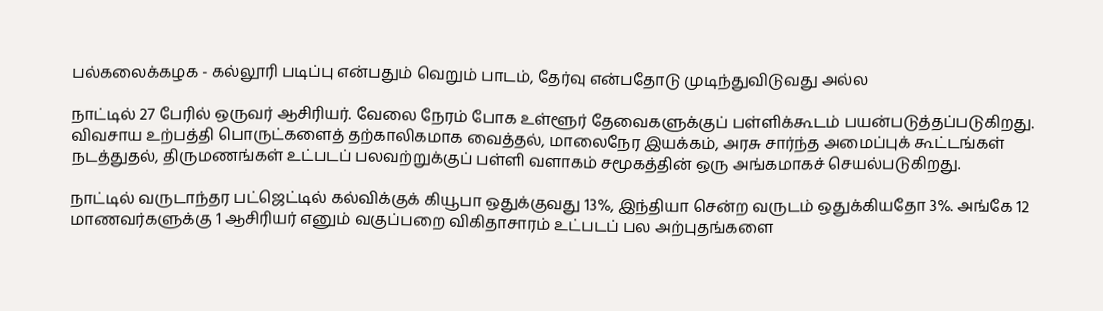பல்கலைக்கழக - கல்லூரி படிப்பு என்பதும் வெறும் பாடம், தேர்வு என்பதோடு முடிந்துவிடுவது அல்ல

நாட்டில் 27 பேரில் ஒருவர் ஆசிரியர். வேலை நேரம் போக உள்ளூர் தேவைகளுக்குப் பள்ளிக்கூடம் பயன்படுத்தப்படுகிறது. விவசாய உற்பத்தி பொருட்களைத் தற்காலிகமாக வைத்தல், மாலைநேர இயக்கம், அரசு சார்ந்த அமைப்புக் கூட்டங்கள் நடத்துதல், திருமணங்கள் உட்படப் பலவற்றுக்குப் பள்ளி வளாகம் சமூகத்தின் ஒரு அங்கமாகச் செயல்படுகிறது.

நாட்டில் வருடாந்தர பட்ஜெட்டில் கல்விக்குக் கியூபா ஒதுக்குவது 13%, இந்தியா சென்ற வருடம் ஒதுக்கியதோ 3%. அங்கே 12 மாணவர்களுக்கு 1 ஆசிரியர் எனும் வகுப்பறை விகிதாசாரம் உட்படப் பல அற்புதங்களை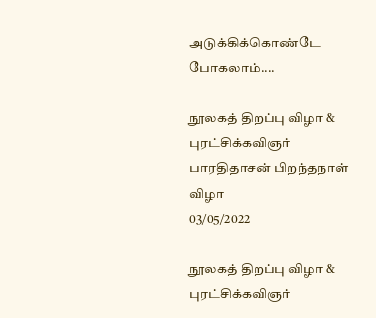அடுக்கிக்கொண்டே போகலாம்....

நூலகத் திறப்பு விழா & புரட்சிக்கவிஞர் பாரதிதாசன் பிறந்தநாள் விழா
03/05/2022

நூலகத் திறப்பு விழா & புரட்சிக்கவிஞர்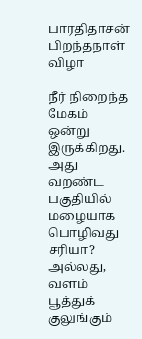பாரதிதாசன் பிறந்தநாள் விழா

நீர் நிறைந்த மேகம் ஒன்று இருக்கிறது. அது வறண்ட பகுதியில் மழையாக பொழிவது சரியா? அல்லது, வளம் பூத்துக் குலுங்கும்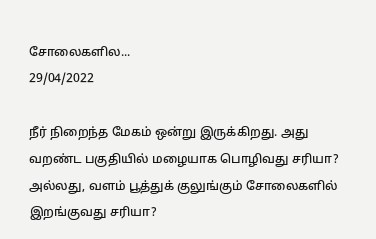சோலைகளில...
29/04/2022

நீர் நிறைந்த மேகம் ஒன்று இருக்கிறது. அது வறண்ட பகுதியில் மழையாக பொழிவது சரியா? அல்லது, வளம் பூத்துக் குலுங்கும் சோலைகளில் இறங்குவது சரியா?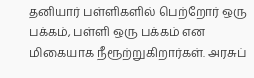தனியார் பள்ளிகளில் பெற்றோர் ஒரு பக்கம், பள்ளி ஒரு பக்கம் என மிகையாக நீரூற்றுகிறார்கள். அரசுப்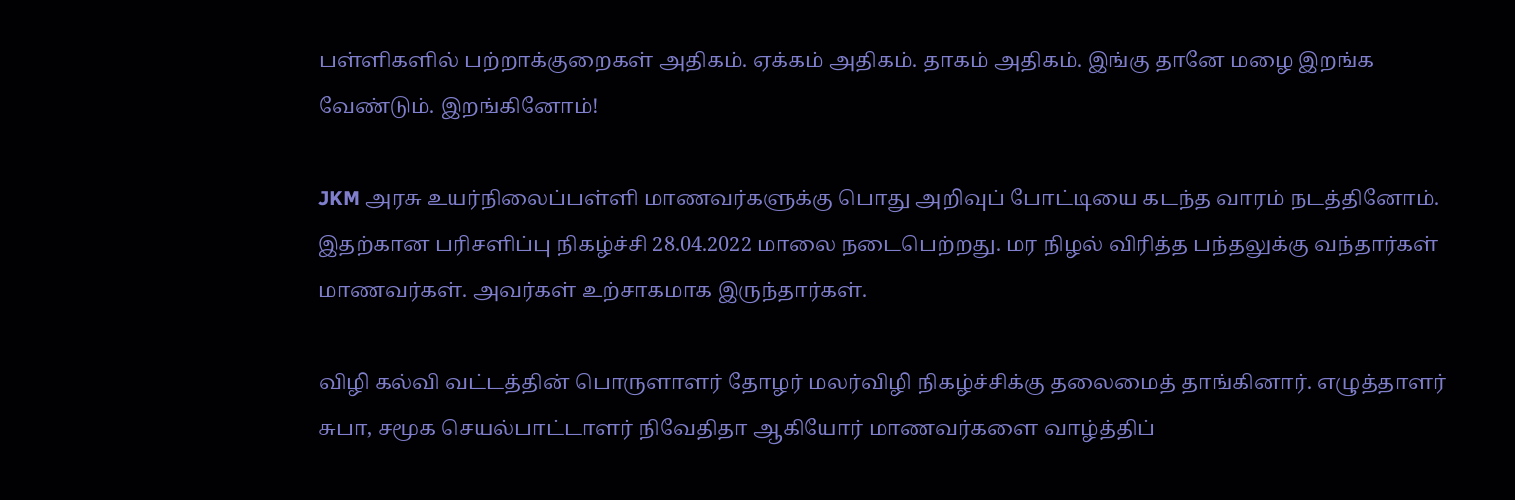பள்ளிகளில் பற்றாக்குறைகள் அதிகம். ஏக்கம் அதிகம். தாகம் அதிகம். இங்கு தானே மழை இறங்க வேண்டும். இறங்கினோம்!

JKM அரசு உயர்நிலைப்பள்ளி மாணவர்களுக்கு பொது அறிவுப் போட்டியை கடந்த வாரம் நடத்தினோம். இதற்கான பரிசளிப்பு நிகழ்ச்சி 28.04.2022 மாலை நடைபெற்றது. மர நிழல் விரித்த பந்தலுக்கு வந்தார்கள் மாணவர்கள். அவர்கள் உற்சாகமாக இருந்தார்கள்.

விழி கல்வி வட்டத்தின் பொருளாளர் தோழர் மலர்விழி நிகழ்ச்சிக்கு தலைமைத் தாங்கினார். எழுத்தாளர் சுபா, சமூக செயல்பாட்டாளர் நிவேதிதா ஆகியோர் மாணவர்களை வாழ்த்திப்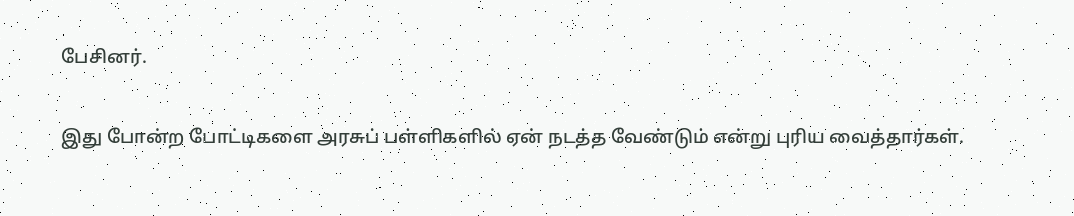பேசினர்.

இது போன்ற போட்டிகளை அரசுப் பள்ளிகளில் ஏன் நடத்த வேண்டும் என்று புரிய வைத்தார்கள்.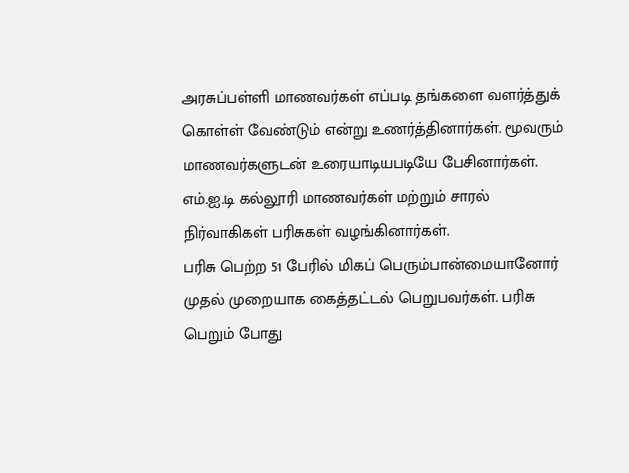அரசுப்பள்ளி மாணவர்கள் எப்படி தங்களை வளர்த்துக் கொள்ள் வேண்டும் என்று உணர்த்தினார்கள். மூவரும் மாணவர்களுடன் உரையாடியபடியே பேசினார்கள். எம்.ஐ.டி கல்லூரி மாணவர்கள் மற்றும் சாரல் நிர்வாகிகள் பரிசுகள் வழங்கினார்கள்.
பரிசு பெற்ற 51 பேரில் மிகப் பெரும்பான்மையானோர் முதல் முறையாக கைத்தட்டல் பெறுபவர்கள். பரிசு பெறும் போது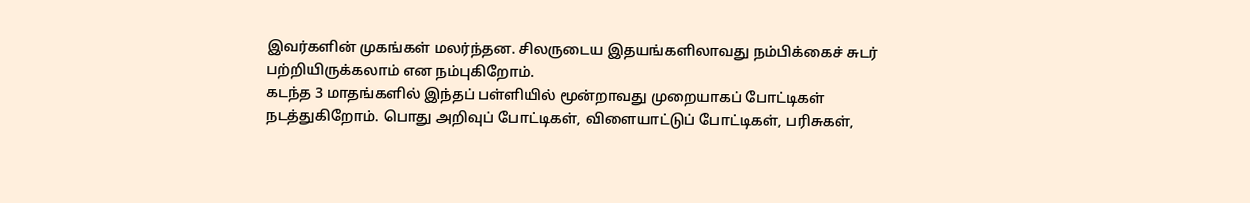இவர்களின் முகங்கள் மலர்ந்தன. சிலருடைய இதயங்களிலாவது நம்பிக்கைச் சுடர் பற்றியிருக்கலாம் என நம்புகிறோம்.
கடந்த 3 மாதங்களில் இந்தப் பள்ளியில் மூன்றாவது முறையாகப் போட்டிகள் நடத்துகிறோம். பொது அறிவுப் போட்டிகள், விளையாட்டுப் போட்டிகள், பரிசுகள்,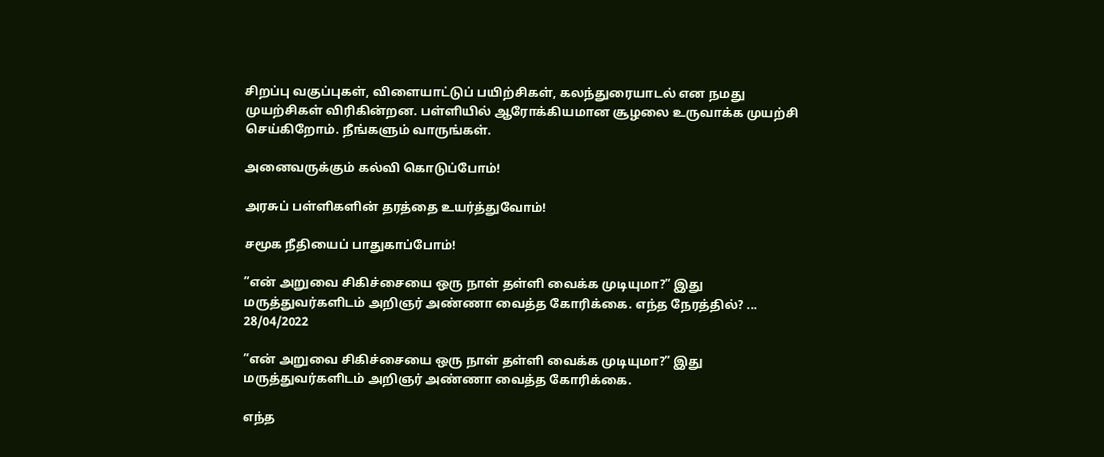சிறப்பு வகுப்புகள், விளையாட்டுப் பயிற்சிகள், கலந்துரையாடல் என நமது முயற்சிகள் விரிகின்றன. பள்ளியில் ஆரோக்கியமான சூழலை உருவாக்க முயற்சி செய்கிறோம். நீங்களும் வாருங்கள்.

அனைவருக்கும் கல்வி கொடுப்போம்!

அரசுப் பள்ளிகளின் தரத்தை உயர்த்துவோம்!

சமூக நீதியைப் பாதுகாப்போம்!

”என் அறுவை சிகிச்சையை ஒரு நாள் தள்ளி வைக்க முடியுமா?” இது மருத்துவர்களிடம் அறிஞர் அண்ணா வைத்த கோரிக்கை. எந்த நேரத்தில்? ...
28/04/2022

”என் அறுவை சிகிச்சையை ஒரு நாள் தள்ளி வைக்க முடியுமா?” இது மருத்துவர்களிடம் அறிஞர் அண்ணா வைத்த கோரிக்கை.

எந்த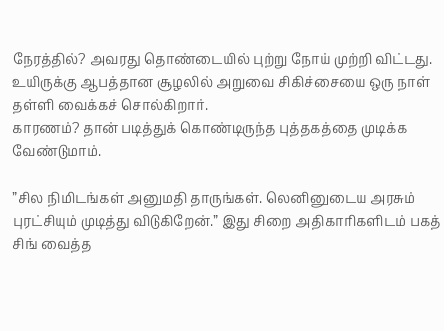நேரத்தில்? அவரது தொண்டையில் புற்று நோய் முற்றி விட்டது. உயிருக்கு ஆபத்தான சூழலில் அறுவை சிகிச்சையை ஒரு நாள் தள்ளி வைக்கச் சொல்கிறார்.
காரணம்? தான் படித்துக் கொண்டிருந்த புத்தகத்தை முடிக்க வேண்டுமாம்.

”சில நிமிடங்கள் அனுமதி தாருங்கள். லெனினுடைய அரசும் புரட்சியும் முடித்து விடுகிறேன்.” இது சிறை அதிகாரிகளிடம் பகத் சிங் வைத்த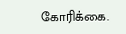கோரிக்கை.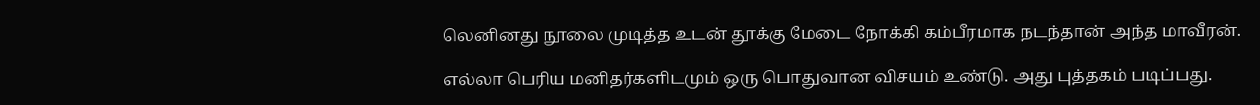லெனினது நூலை முடித்த உடன் தூக்கு மேடை நோக்கி கம்பீரமாக நடந்தான் அந்த மாவீரன்.

எல்லா பெரிய மனிதர்களிடமும் ஒரு பொதுவான விசயம் உண்டு. அது புத்தகம் படிப்பது.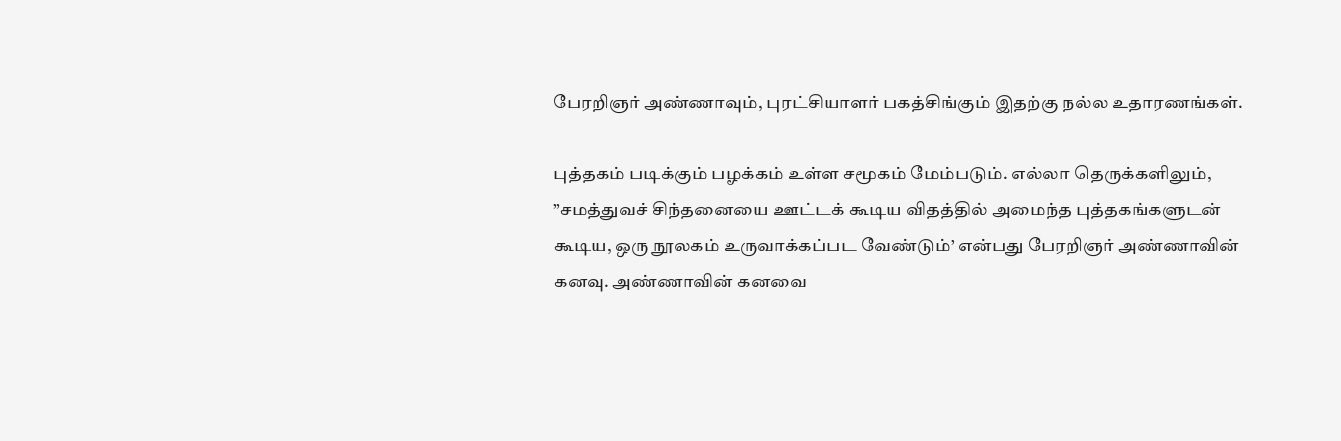பேரறிஞர் அண்ணாவும், புரட்சியாளர் பகத்சிங்கும் இதற்கு நல்ல உதாரணங்கள்.

புத்தகம் படிக்கும் பழக்கம் உள்ள சமூகம் மேம்படும். எல்லா தெருக்களிலும், ”சமத்துவச் சிந்தனையை ஊட்டக் கூடிய விதத்தில் அமைந்த புத்தகங்களுடன் கூடிய, ஒரு நூலகம் உருவாக்கப்பட வேண்டும்’ என்பது பேரறிஞர் அண்ணாவின் கனவு. அண்ணாவின் கனவை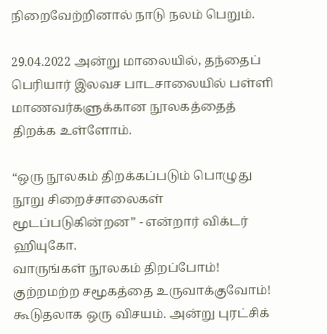நிறைவேற்றினால் நாடு நலம் பெறும்.

29.04.2022 அன்று மாலையில், தந்தைப் பெரியார் இலவச பாடசாலையில் பள்ளி மாணவர்களுக்கான நூலகத்தைத் திறக்க உள்ளோம்.

“ஒரு நூலகம் திறக்கப்படும் பொழுது நூறு சிறைச்சாலைகள் மூடப்படுகின்றன” - என்றார் விக்டர் ஹியுகோ.
வாருங்கள் நூலகம் திறப்போம்! குற்றமற்ற சமூகத்தை உருவாக்குவோம்!
கூடுதலாக ஒரு விசயம். அன்று புரட்சிக்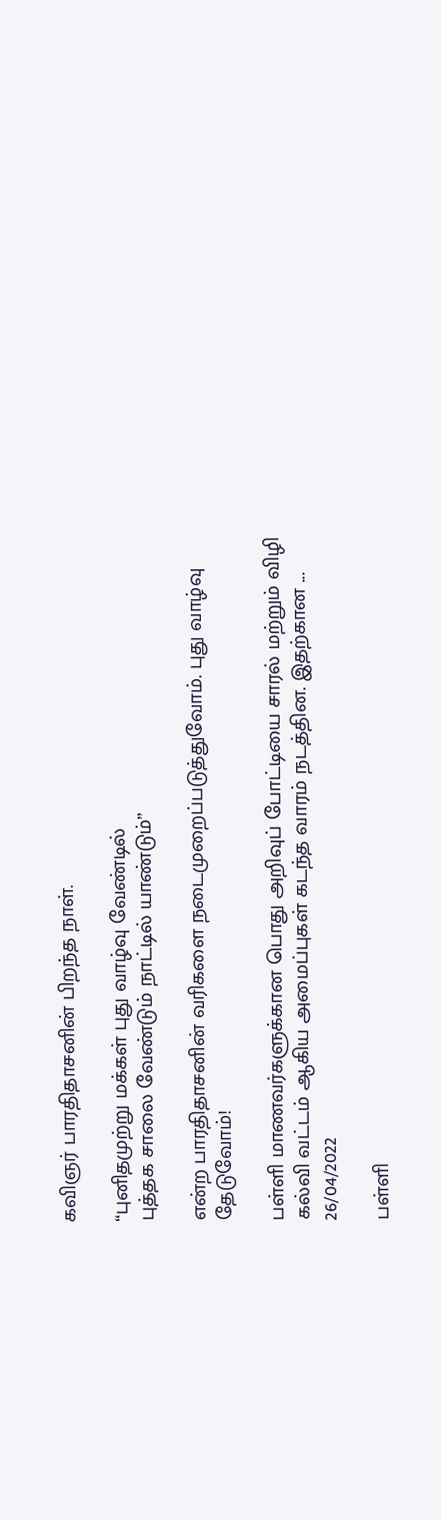கவிஞர் பாரதிதாசனின் பிறந்த நாள்.

“புனிதமுற்று மக்கள் புது வாழ்வு வேண்டில்
புத்தக சாலை வேண்டும் நாட்டில் யாண்டும்”

என்ற பாரதிதாசனின் வரிகளை நடைமுறைப்படுத்துவோம். புது வாழ்வு தேடுவோம்!

பள்ளி மாணவர்களுக்கான பொது அறிவுப் போட்டியை சாரல் மற்றும் விழி கல்வி வட்டம் ஆகிய அமைப்புகள் கடந்த வாரம் நடத்தின. இதற்கான ...
26/04/2022

பள்ளி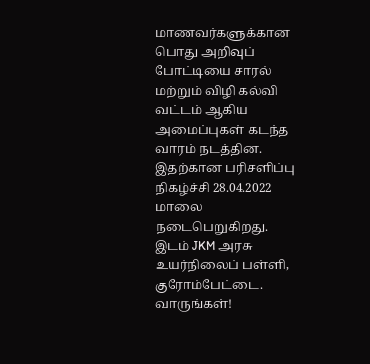மாணவர்களுக்கான பொது அறிவுப் போட்டியை சாரல் மற்றும் விழி கல்வி வட்டம் ஆகிய அமைப்புகள் கடந்த வாரம் நடத்தின. இதற்கான பரிசளிப்பு நிகழ்ச்சி 28.04.2022 மாலை நடைபெறுகிறது. இடம் JKM அரசு உயர்நிலைப் பள்ளி, குரோம்பேட்டை. வாருங்கள்!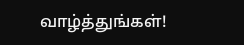வாழ்த்துங்கள்!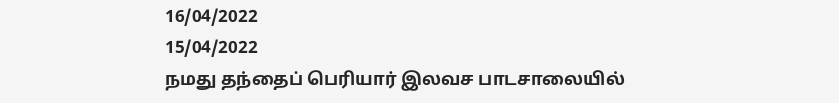16/04/2022
15/04/2022
நமது தந்தைப் பெரியார் இலவச பாடசாலையில்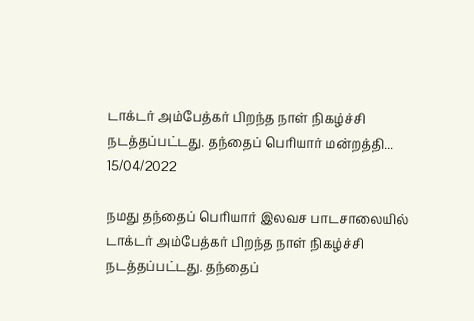டாக்டர் அம்பேத்கர் பிறந்த நாள் நிகழ்ச்சி நடத்தப்பட்டது. தந்தைப் பெரியார் மன்றத்தி...
15/04/2022

நமது தந்தைப் பெரியார் இலவச பாடசாலையில் டாக்டர் அம்பேத்கர் பிறந்த நாள் நிகழ்ச்சி நடத்தப்பட்டது. தந்தைப்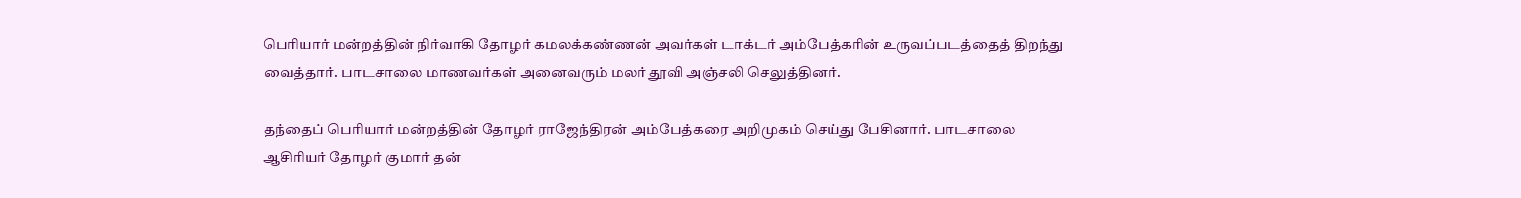பெரியார் மன்றத்தின் நிர்வாகி தோழர் கமலக்கண்ணன் அவர்கள் டாக்டர் அம்பேத்கரின் உருவப்படத்தைத் திறந்து வைத்தார். பாடசாலை மாணவர்கள் அனைவரும் மலர் தூவி அஞ்சலி செலுத்தினர்.

தந்தைப் பெரியார் மன்றத்தின் தோழர் ராஜேந்திரன் அம்பேத்கரை அறிமுகம் செய்து பேசினார். பாடசாலை ஆசிரியர் தோழர் குமார் தன்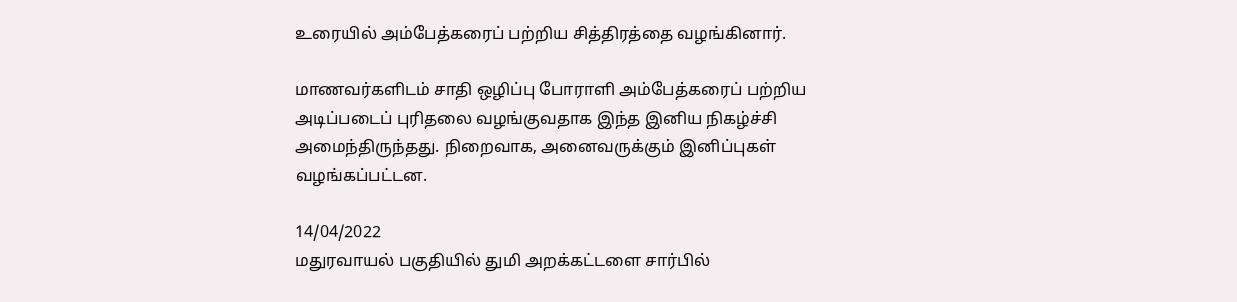உரையில் அம்பேத்கரைப் பற்றிய சித்திரத்தை வழங்கினார்.

மாணவர்களிடம் சாதி ஒழிப்பு போராளி அம்பேத்கரைப் பற்றிய அடிப்படைப் புரிதலை வழங்குவதாக இந்த இனிய நிகழ்ச்சி அமைந்திருந்தது. நிறைவாக, அனைவருக்கும் இனிப்புகள் வழங்கப்பட்டன.

14/04/2022
மதுரவாயல் பகுதியில் துமி அறக்கட்டளை சார்பில்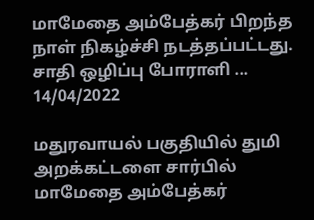மாமேதை அம்பேத்கர் பிறந்த நாள் நிகழ்ச்சி நடத்தப்பட்டது. சாதி ஒழிப்பு போராளி ...
14/04/2022

மதுரவாயல் பகுதியில் துமி அறக்கட்டளை சார்பில் மாமேதை அம்பேத்கர்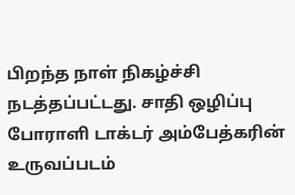பிறந்த நாள் நிகழ்ச்சி நடத்தப்பட்டது. சாதி ஒழிப்பு போராளி டாக்டர் அம்பேத்கரின் உருவப்படம்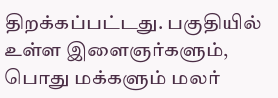திறக்கப்பட்டது. பகுதியில் உள்ள இளைஞர்களும், பொது மக்களும் மலர்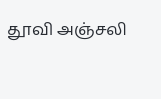தூவி அஞ்சலி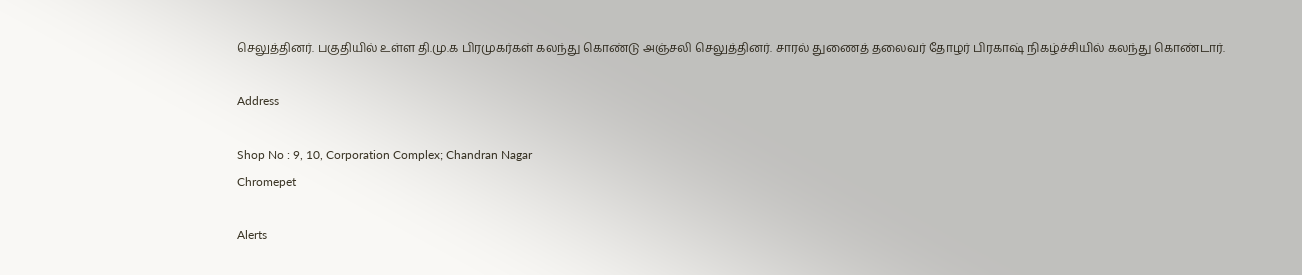செலுத்தினர். பகுதியில் உள்ள தி.மு.க பிரமுகர்கள் கலந்து கொண்டு அஞ்சலி செலுத்தினர். சாரல் துணைத் தலைவர் தோழர் பிரகாஷ் நிகழ்ச்சியில் கலந்து கொண்டார்.

Address

Shop No : 9, 10, Corporation Complex; Chandran Nagar
Chromepet

Alerts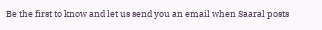Be the first to know and let us send you an email when Saaral posts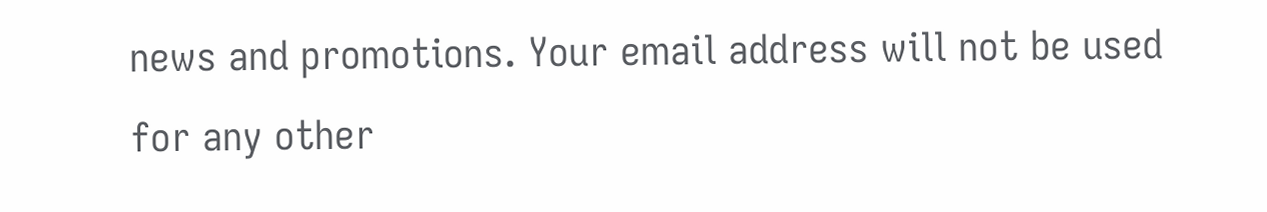news and promotions. Your email address will not be used for any other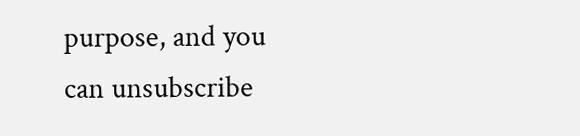purpose, and you can unsubscribe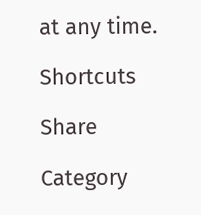at any time.

Shortcuts

Share

Category